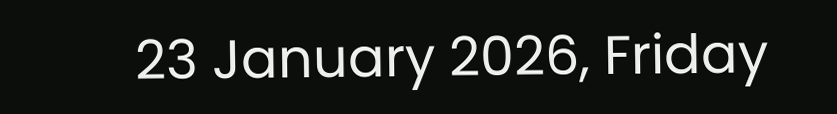23 January 2026, Friday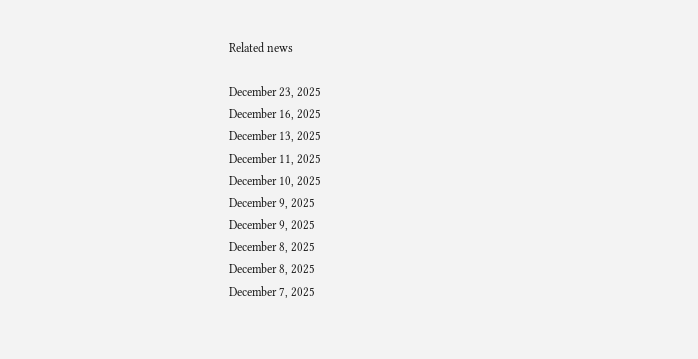Related news

December 23, 2025
December 16, 2025
December 13, 2025
December 11, 2025
December 10, 2025
December 9, 2025
December 9, 2025
December 8, 2025
December 8, 2025
December 7, 2025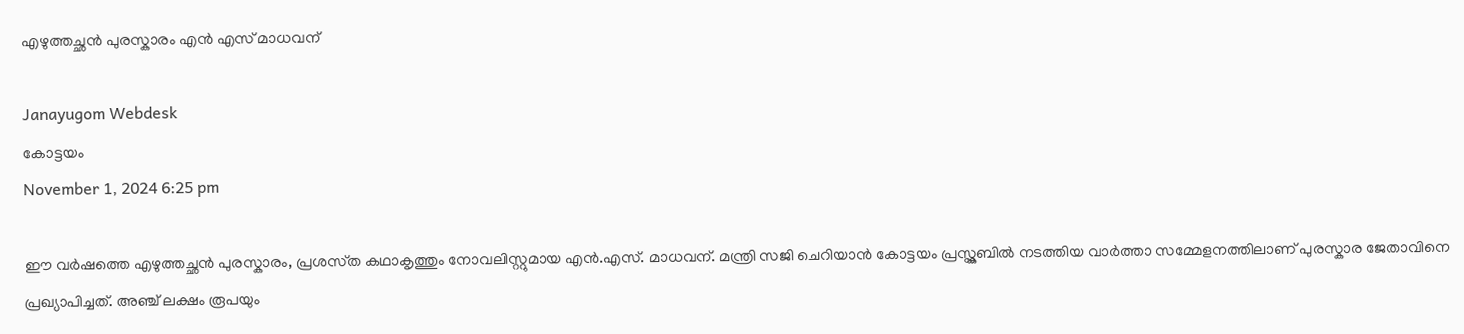എഴുത്തച്ഛൻ പുരസ്കാരം എൻ എസ് മാധവന്

Janayugom Webdesk
കോട്ടയം
November 1, 2024 6:25 pm

ഈ വർഷത്തെ എഴുത്തച്ഛൻ പുരസ്കാരം, പ്രശസ്‌ത കഥാകൃത്തും നോവലിസ്റ്റുമായ എൻ.എസ്. മാധവന്. മന്ത്രി സജി ചെറിയാൻ കോട്ടയം പ്രസ്ക്ലബിൽ നടത്തിയ വാർത്താ സമ്മേളനത്തിലാണ് പുരസ്കാര ജേതാവിനെ പ്രഖ്യാപിച്ചത്. അഞ്ച് ലക്ഷം രൂപയും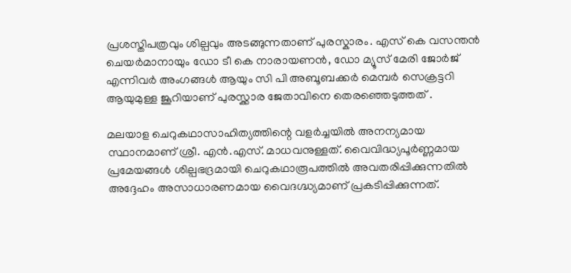പ്രശസ്തിപത്രവും ശില്പവും അടങ്ങുന്നതാണ് പുരസ്കാരം. എസ് കെ വസന്തൻ ചെയർമാനായും ഡോ ടീ കെ നാരായണൻ, ഡോ മ്യൂസ് മേരി ജോർജ് എന്നിവർ അംഗങ്ങൾ ആയും സി പി അബൂബക്കർ മെമ്പർ സെക്രട്ടറി ആയുമുള്ള ജൂറിയാണ് പുരസ്ക്കാര ജേതാവിനെ തെരഞ്ഞെടുത്തത് .

മലയാള ചെറുകഥാസാഹിത്യത്തിന്റെ വളർച്ചയിൽ അനന്യമായ സ്ഥാനമാണ് ശ്രീ. എൻ.എസ്. മാധവനുള്ളത്. വൈവിദ്ധ്യപൂർണ്ണമായ പ്രമേയങ്ങൾ ശില്പ‌ഭദ്രമായി ചെറുകഥാരൂപത്തിൽ അവതരിപ്പിക്കുന്നതിൽ അദ്ദേഹം അസാധാരണമായ വൈദഗ്ദ്ധ്യമാണ് പ്രകടിപ്പിക്കുന്നത്.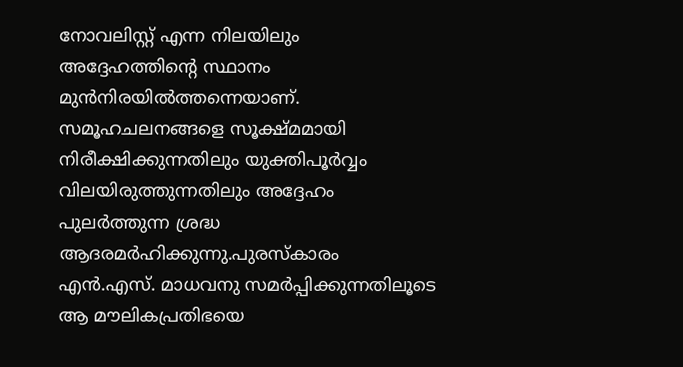നോവലിസ്റ്റ് എന്ന നിലയിലും അദ്ദേഹത്തിന്റെ സ്ഥാനം മുൻനിരയിൽത്തന്നെയാണ്. സമൂഹചലനങ്ങളെ സൂക്ഷ്‌മമായി നിരീക്ഷിക്കുന്നതിലും യുക്തിപൂർവ്വം വിലയിരുത്തുന്നതിലും അദ്ദേഹം പുലർത്തുന്ന ശ്രദ്ധ ആദരമർഹിക്കുന്നു.പുരസ്ക‌ാരം എൻ.എസ്. മാധവനു സമർപ്പിക്കുന്നതിലൂടെ ആ മൗലികപ്രതിഭയെ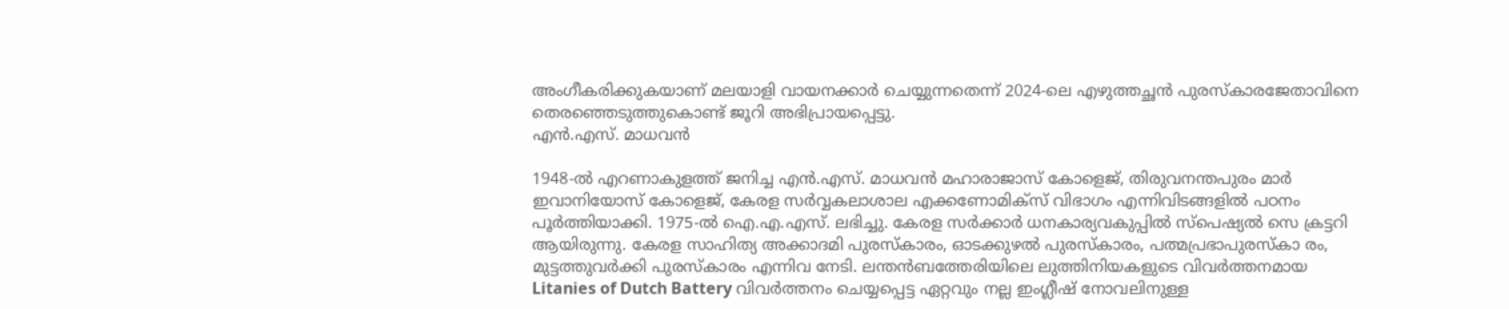അംഗീകരിക്കുകയാണ് മലയാളി വായനക്കാർ ചെയ്യുന്നതെന്ന് 2024‑ലെ എഴുത്തച്ഛൻ പുരസ്ക‌ാരജേതാവിനെ തെരഞ്ഞെടുത്തുകൊണ്ട് ജൂറി അഭിപ്രായപ്പെട്ടു.
എൻ.എസ്. മാധവൻ

1948‑ൽ എറണാകുളത്ത് ജനിച്ച എൻ.എസ്. മാധവൻ മഹാരാജാസ് കോളെജ്, തിരുവനന്തപുരം മാർ ഇവാനിയോസ് കോളെജ്, കേരള സർവ്വകലാശാല എക്കണോമിക്‌സ് വിഭാഗം എന്നിവിടങ്ങളിൽ പഠനം പൂർത്തിയാക്കി. 1975‑ൽ ഐ.എ.എസ്. ലഭിച്ചു. കേരള സർക്കാർ ധനകാര്യവകുപ്പിൽ സ്പെഷ്യൽ സെ ക്രട്ടറി ആയിരുന്നു. കേരള സാഹിത്യ അക്കാദമി പുരസ്കാരം, ഓടക്കുഴൽ പുരസ്കാരം, പത്മപ്രഭാപുരസ്കാ രം, മുട്ടത്തുവർക്കി പുരസ്കാരം എന്നിവ നേടി. ലന്തൻബത്തേരിയിലെ ലുത്തിനിയകളുടെ വിവർത്തനമായ Litanies of Dutch Battery വിവർത്തനം ചെയ്യപ്പെട്ട ഏറ്റവും നല്ല ഇംഗ്ലീഷ് നോവലിനുള്ള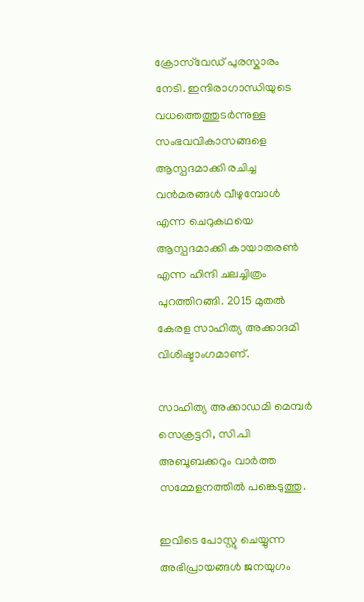ക്രോസ്‌വേഡ് പുരസ്കാരം നേടി. ഇന്ദിരാഗാന്ധിയുടെ വധത്തെത്തുടർന്നുള്ള സംഭവവികാസങ്ങളെ ആസ്പദമാക്കി രചിച്ച വൻമരങ്ങൾ വീഴുമ്പോൾ എന്ന ചെറുകഥയെ ആസ്പദമാക്കി കായാതരൺ എന്ന ഹിന്ദി ചലച്ചിത്രം പുറത്തിറങ്ങി. 2015 മുതൽ കേരള സാഹിത്യ അക്കാദമി വിശിഷ്ടാംഗമാണ്.

സാഹിത്യ അക്കാഡമി മെമ്പർ സെക്രട്ടറി, സി.പി അബൂബക്കറും വാർത്ത സമ്മേളനത്തിൽ പങ്കെടുത്തു.

ഇവിടെ പോസ്റ്റു ചെയ്യുന്ന അഭിപ്രായങ്ങള്‍ ജനയുഗം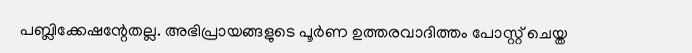പബ്ലിക്കേഷന്റേതല്ല. അഭിപ്രായങ്ങളുടെ പൂര്‍ണ ഉത്തരവാദിത്തം പോസ്റ്റ് ചെയ്ത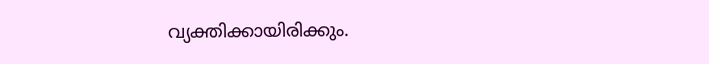വ്യക്തിക്കായിരിക്കും.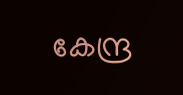കേന്ദ്ര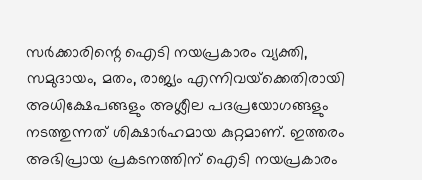സര്‍ക്കാരിന്റെ ഐടി നയപ്രകാരം വ്യക്തി, സമുദായം, മതം, രാജ്യം എന്നിവയ്‌ക്കെതിരായി അധിക്ഷേപങ്ങളും അശ്ലീല പദപ്രയോഗങ്ങളും നടത്തുന്നത് ശിക്ഷാര്‍ഹമായ കുറ്റമാണ്. ഇത്തരം അഭിപ്രായ പ്രകടനത്തിന് ഐടി നയപ്രകാരം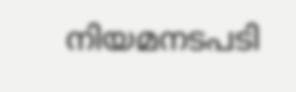നിയമനടപടി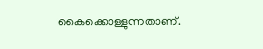കൈക്കൊള്ളുന്നതാണ്.